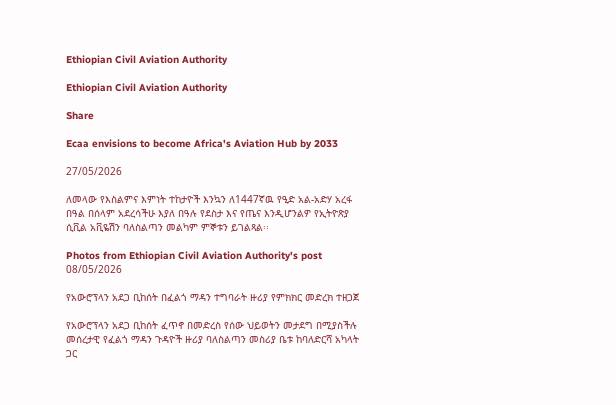Ethiopian Civil Aviation Authority

Ethiopian Civil Aviation Authority

Share

Ecaa envisions to become Africa's Aviation Hub by 2033

27/05/2026

ለመላው የእስልምና እምነት ተከታዮች እንኳን ለ1447ኛዉ የዒድ አል-አድሃ አረፋ በዓል በሰላም አደረሳችሁ እያለ በዓሉ የደስታ እና የጤና እንዲሆንልዎ የኢትዮጽያ ሲቪል አቪዬሽን ባለስልጣን መልካም ምኞቱን ይገልጻል፡፡

Photos from Ethiopian Civil Aviation Authority's post 08/05/2026

የአውሮፕላን አደጋ ቢከሰት በፈልጎ ማዳን ተግባራት ዙሪያ የምክክር መድረክ ተዘጋጀ

የአውሮፕላን አደጋ ቢከሰት ፈጥኖ በመድረስ የሰው ህይወትን መታደግ በሚያስችሉ መሰረታዊ የፈልጎ ማዳን ጉዳዮች ዙሪያ ባለስልጣን መስሪያ ቤቱ ከባለድርሻ አካላት ጋር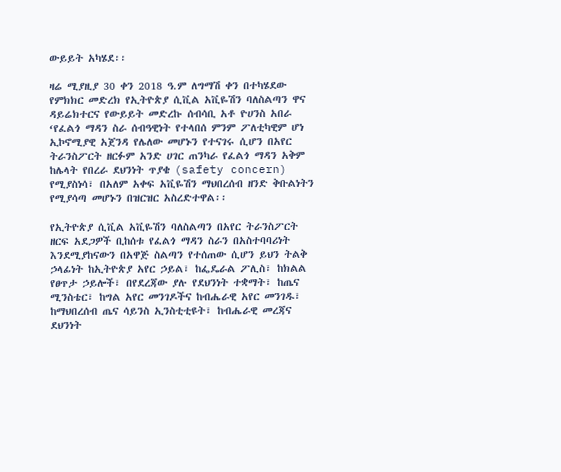ውይይት አካሄደ፡፡

ዛሬ ሚያዚያ 30 ቀን 2018 ዓ.ም ለግማሽ ቀን በተካሄደው የምክክር መድረክ የኢትዮጵያ ሲቪል አቪዬሽን ባለስልጣን ዋና ዳይሬክተርና የውይይት መድረኩ ሰብሳቢ አቶ ዮሀንስ አበራ ‘የፈልጎ ማዳን ስራ ሰብዓዊነት የተላበሰ ምንም ፖለቲካዊም ሆነ ኢኮኖሚያዊ አጀንዳ የሌለው መሆኑን የተናገሩ ሲሆን በአየር ትራንስፖርት ዘርፉም አንድ ሀገር ጠንካራ የፈልጎ ማዳን አቅም ከሌላት የበረራ ደህንነት ጥያቄ (safety concern) የሚያስነሳ፣ በአለም አቀፍ አቪዬሽን ማህበረሰብ ዘንድ ቅቡልነትን የሚያሳጣ መሆኑን በዝርዝር አስረድተዋል፡፡

የኢትዮጵያ ሲቪል አቪዬሽን ባለስልጣን በአየር ትራንስፖርት ዘርፍ አደጋዎች ቢከሰቱ የፈልጎ ማዳን ስራን በአስተባባሪነት እንደሚያከናውን በአዋጅ ስልጣን የተሰጠው ሲሆን ይህን ትልቅ ኃላፊነት ከኢትዮጵያ አየር ኃይል፣ ከፌዴራል ፖሊስ፣ ከክልል የፀጥታ ኃይሎች፣ በየደረጃው ያሉ የደህንነት ተቋማት፣ ከጤና ሚንስቴር፣ ከግል አየር መንገዶችና ከብሔራዊ አየር መንገዱ፣ ከማህበረሰብ ጤና ሳይንስ ኢንስቲቲዩት፣ ከብሔራዊ መረጃና ደህንነት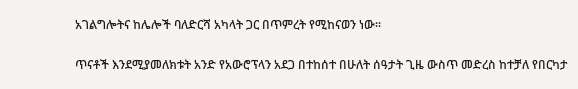አገልግሎትና ከሌሎች ባለድርሻ አካላት ጋር በጥምረት የሚከናወን ነው፡፡

ጥናቶች እንደሚያመለክቱት አንድ የአውሮፕላን አደጋ በተከሰተ በሁለት ሰዓታት ጊዜ ውስጥ መድረስ ከተቻለ የበርካታ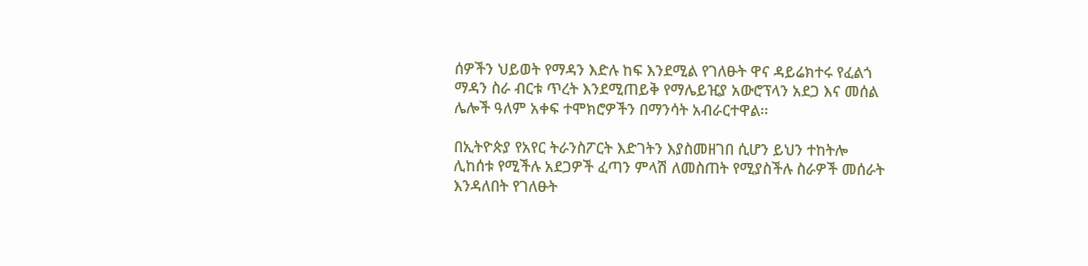ሰዎችን ህይወት የማዳን እድሉ ከፍ እንደሚል የገለፁት ዋና ዳይሬክተሩ የፈልጎ ማዳን ስራ ብርቱ ጥረት እንደሚጠይቅ የማሌይዢያ አውሮፕላን አደጋ እና መሰል ሌሎች ዓለም አቀፍ ተሞክሮዎችን በማንሳት አብራርተዋል፡፡

በኢትዮጵያ የአየር ትራንስፖርት እድገትን እያስመዘገበ ሲሆን ይህን ተከትሎ ሊከሰቱ የሚችሉ አደጋዎች ፈጣን ምላሽ ለመስጠት የሚያስችሉ ስራዎች መሰራት እንዳለበት የገለፁት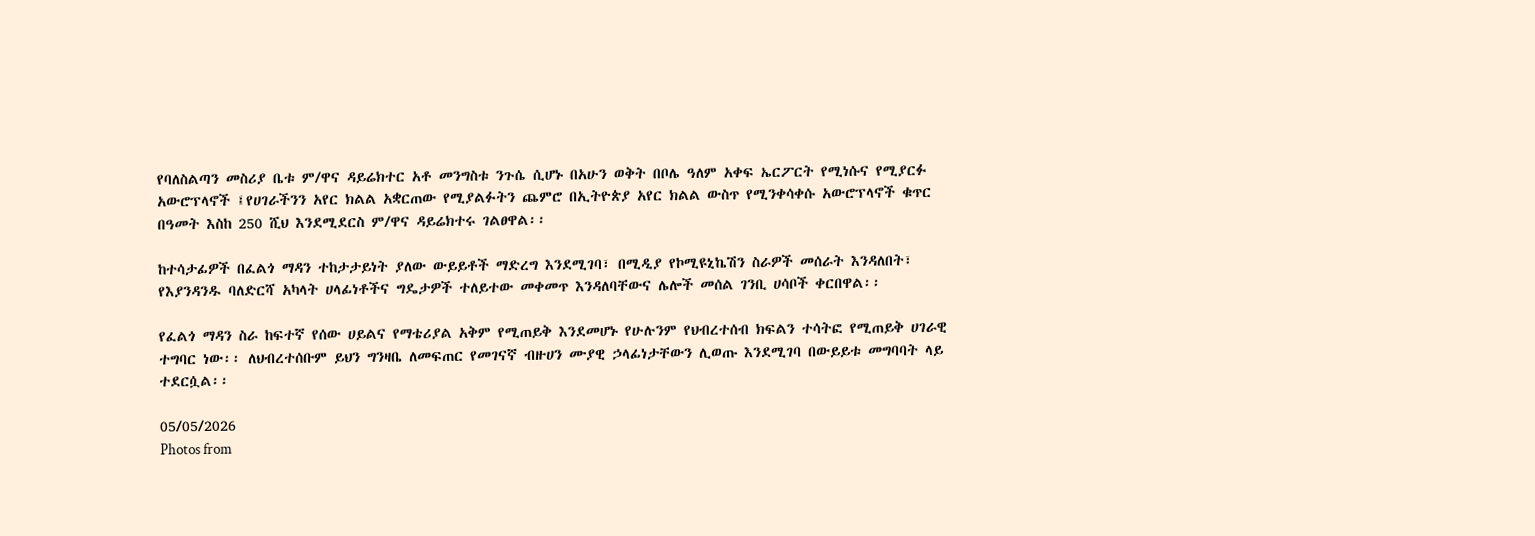የባለስልጣን መስሪያ ቤቱ ም/ዋና ዳይሬክተር አቶ መንግስቱ ንጉሴ ሲሆኑ በአሁን ወቅት በቦሌ ዓለም አቀፍ ኤርፖርት የሚነሱና የሚያርፉ አውሮፕላኖች ፤የሀገራችንን አየር ክልል አቋርጠው የሚያልፉትን ጨምሮ በኢትዮጵያ አየር ክልል ውስጥ የሚንቀሳቀሱ አውሮፕላኖች ቁጥር በዓመት እስከ 250 ሺህ እንደሚደርስ ም/ዋና ዳይሬክተሩ ገልፀዋል፡፡

ከተሳታፊዎች በፈልጎ ማዳን ተከታታይነት ያለው ውይይቶች ማድረግ እንደሚገባ፣ በሚዲያ የኮሚዩኒኬሽን ስራዎች መሰራት እንዳለበት፣ የእያንዳንዱ ባለድርሻ አካላት ሀላፊነቶችና ግዴታዎች ተለይተው መቀመጥ እንዳለባቸውና ሌሎች መሰል ገንቢ ሀሳቦች ቀርበዋል፡፡

የፈልጎ ማዳን ስራ ከፍተኛ የሰው ሀይልና የማቴሪያል አቅም የሚጠይቅ እንደመሆኑ የሁሉንም የህብረተሰብ ክፍልን ተሳትፎ የሚጠይቅ ሀገራዊ ተግባር ነው፡፡ ለህብረተሰቡም ይህን ግንዛቤ ለመፍጠር የመገናኛ ብዙሀን ሙያዊ ኃላፊነታቸውን ሊወጡ እንደሚገባ በውይይቱ መግባባት ላይ ተደርሷል፡፡

05/05/2026
Photos from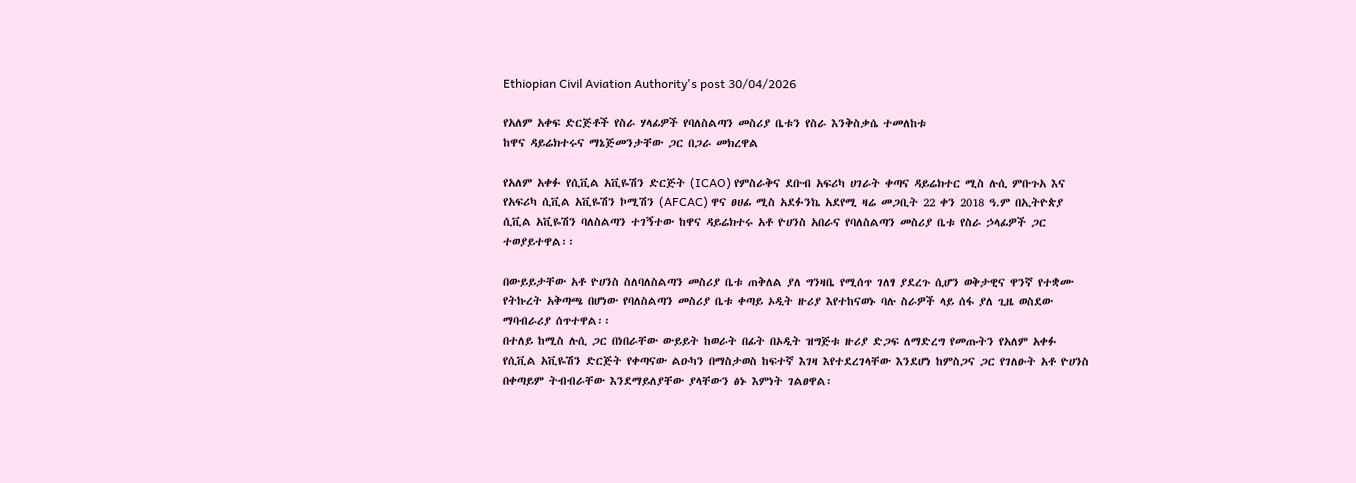Ethiopian Civil Aviation Authority's post 30/04/2026

የአለም አቀፍ ድርጅቶች የስራ ሃላፊዎች የባለስልጣን መስሪያ ቤቱን የስራ እንቅስቃሴ ተመለከቱ
ከዋና ዳይሬክተሩና ማኔጅመንታቸው ጋር በጋራ መክረዋል

የአለም አቀፉ የሲቪል አቪዬሽን ድርጅት (ICAO) የምስራቅና ደቡብ አፍሪካ ሀገራት ቀጣና ዳይሬክተር ሚስ ሉሲ ምቡጉአ እና የአፍሪካ ሲቪል አቪዬሽን ኮሚሽን (AFCAC) ዋና ፀሀፊ ሚስ አደፉንኬ አደየሚ ዛሬ መጋቢት 22 ቀን 2018 ዓ.ም በኢትዮጵያ ሲቪል አቪዬሽን ባለስልጣን ተገኝተው ከዋና ዳይሬክተሩ አቶ ዮሀንስ አበራና የባለስልጣን መስሪያ ቤቱ የስራ ኃላፊዎች ጋር ተወያይተዋል፡፡

በውይይታቸው አቶ ዮሀንስ ስለባለስልጣን መስሪያ ቤቱ ጠቅለል ያለ ግንዛቤ የሚሰጥ ገለፃ ያደረጉ ሲሆን ወቅታዊና ዋንኛ የተቋሙ የትኩረት አቅጣጫ በሆነው የባለስልጣን መስሪያ ቤቱ ቀጣይ ኦዲት ዙሪያ እየተከናወኑ ባሉ ስራዎች ላይ ሰፋ ያለ ጊዜ ወስደው ማባብራሪያ ሰጥተዋል፡፡
በተለይ ከሚስ ሉሲ ጋር በነበራቸው ውይይት ከወራት በፊት በኦዲት ዝግጅቱ ዙሪያ ድጋፍ ለማድረግ የመጡትን የአለም አቀፉ የሲቪል አቪዬሽን ድርጅት የቀጣናው ልዑካን በማስታወስ ከፍተኛ እገዛ እየተደረገላቸው እንደሆነ ከምስጋና ጋር የገለፁት አቶ ዮሀንስ በቀጣይም ትብብራቸው እንደማይለያቸው ያላቸውን ፅኑ እምነት ገልፀዋል፡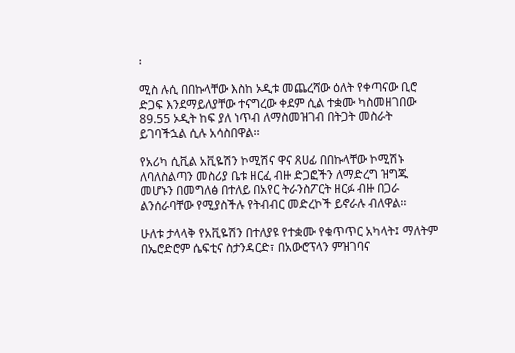፡

ሚስ ሉሲ በበኩላቸው እስከ ኦዲቱ መጨረሻው ዕለት የቀጣናው ቢሮ ድጋፍ እንደማይለያቸው ተናግረው ቀደም ሲል ተቋሙ ካስመዘገበው 89.55 ኦዲት ከፍ ያለ ነጥብ ለማስመዝገብ በትጋት መስራት ይገባችኋል ሲሉ አሳስበዋል፡፡

የአሪካ ሲቪል አቪዬሽን ኮሚሽና ዋና ጸሀፊ በበኩላቸው ኮሚሽኑ ለባለስልጣን መስሪያ ቤቱ ዘርፈ ብዙ ድጋፎችን ለማድረግ ዝግጁ መሆኑን በመግለፅ በተለይ በአየር ትራንስፖርት ዘርፉ ብዙ በጋራ ልንሰራባቸው የሚያስችሉ የትብብር መድረኮች ይኖራሉ ብለዋል፡፡

ሁለቱ ታላላቅ የአቪዬሽን በተለያዩ የተቋሙ የቁጥጥር አካላት፤ ማለትም በኤሮድሮም ሴፍቲና ስታንዳርድ፣ በአውሮፕላን ምዝገባና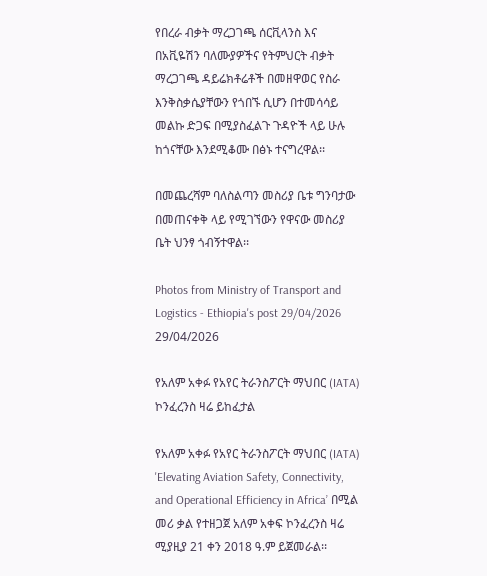የበረራ ብቃት ማረጋገጫ ሰርቪላንስ እና በአቪዬሽን ባለሙያዎችና የትምህርት ብቃት ማረጋገጫ ዳይሬክቶሬቶች በመዘዋወር የስራ እንቅስቃሴያቸውን የጎበኙ ሲሆን በተመሳሳይ መልኩ ድጋፍ በሚያስፈልጉ ጉዳዮች ላይ ሁሉ ከጎናቸው እንደሚቆሙ በፅኑ ተናግረዋል፡፡

በመጨረሻም ባለስልጣን መስሪያ ቤቱ ግንባታው በመጠናቀቅ ላይ የሚገኘውን የዋናው መስሪያ ቤት ህንፃ ጎብኝተዋል፡፡

Photos from Ministry of Transport and Logistics - Ethiopia's post 29/04/2026
29/04/2026

የአለም አቀፉ የአየር ትራንስፖርት ማህበር (IATA) ኮንፈረንስ ዛሬ ይከፈታል

የአለም አቀፉ የአየር ትራንስፖርት ማህበር (IATA) 'Elevating Aviation Safety, Connectivity, and Operational Efficiency in Africa’ በሚል መሪ ቃል የተዘጋጀ አለም አቀፍ ኮንፈረንስ ዛሬ ሚያዚያ 21 ቀን 2018 ዓ.ም ይጀመራል፡፡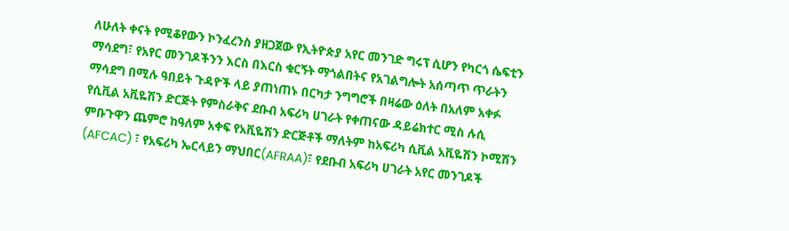ለሁለት ቀናት የሚቆየውን ኮንፈረንስ ያዘጋጀው የኢትዮጵያ አየር መንገድ ግሩፕ ሲሆን የካርጎ ሴፍቲን ማሳደግ፣ የአየር መንገዶችንን እርስ በእርስ ቁርኝት ማጎልበትና የአገልግሎት አሰጣጥ ጥራትን ማሳደግ በሚሉ ዓበይት ጉዳዮች ላይ ያጠነጠኑ በርካታ ንግግሮች በዛሬው ዕለት በአለም አቀፉ የሲቪል አቪዬሽን ድርጅት የምስራቅና ደቡብ አፍሪካ ሀገራት የቀጠናው ዳይሬክተር ሚስ ሉሲ ምቡጉዋን ጨምሮ ከዓለም አቀፍ የአቪዬሽን ድርጅቶች ማለትም ከአፍሪካ ሲቪል አቪዬሽን ኮሚሽን (AFCAC) ፣ የአፍሪካ ኤርላይን ማህበር(AFRAA)፣ የደቡብ አፍሪካ ሀገራት አየር መንገዶች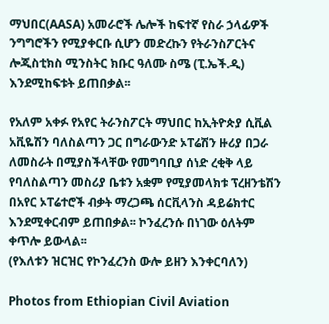ማህበር(AASA) አመራሮች ሌሎች ከፍተኛ የስራ ኃላፊዎች ንግግሮችን የሚያቀርቡ ሲሆን መድረኩን የትራንስፖርትና ሎጂስቲክስ ሚንስትር ክቡር ዓለሙ ስሜ (ፒ.ኤች.ዲ) እንደሚከፍቱት ይጠበቃል፡፡

የአለም አቀፉ የአየር ትራንስፖርት ማህበር ከኢትዮጵያ ሲቪል አቪዬሽን ባለስልጣን ጋር በግራውንድ ኦፐሬሽን ዙሪያ በጋራ ለመስራት በሚያስችላቸው የመግባቢያ ሰነድ ረቂቅ ላይ የባለስልጣን መስሪያ ቤቱን አቋም የሚያመላክቱ ፕረዘንቴሽን በአየር ኦፐሬተሮች ብቃት ማረጋጫ ሰርቪላንስ ዳይሬክተር እንደሚቀርብም ይጠበቃል፡፡ ኮንፈረንሱ በነገው ዕለትም ቀጥሎ ይውላል፡፡
(የእለቱን ዝርዝር የኮንፈረንስ ውሎ ይዘን እንቀርባለን)

Photos from Ethiopian Civil Aviation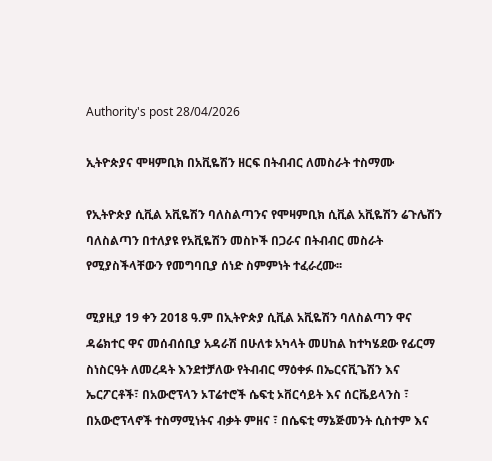Authority's post 28/04/2026

ኢትዮጵያና ሞዛምቢክ በአቪዬሽን ዘርፍ በትብብር ለመስራት ተስማሙ

የኢትዮጵያ ሲቪል አቪዬሽን ባለስልጣንና የሞዛምቢክ ሲቪል አቪዬሽን ሬጉሌሽን ባለስልጣን በተለያዩ የአቪዬሽን መስኮች በጋራና በትብብር መስራት የሚያስችላቸውን የመግባቢያ ሰነድ ስምምነት ተፈራረሙ፡፡

ሚያዚያ 19 ቀን 2018 ዓ.ም በኢትዮጵያ ሲቪል አቪዬሽን ባለስልጣን ዋና ዳሬክተር ዋና መሰብሰቢያ አዳራሽ በሁለቱ አካላት መሀከል ከተካሄደው የፊርማ ስነስርዓት ለመረዳት እንደተቻለው የትብብር ማዕቀፉ በኤርናቪጌሽን እና ኤርፖርቶች፣ በአውሮፕላን ኦፐሬተሮች ሴፍቲ ኦቨርሳይት እና ሰርቬይላንስ ፣ በአውሮፕላኖች ተስማሚነትና ብቃት ምዘና ፣ በሴፍቲ ማኔጅመንት ሲስተም እና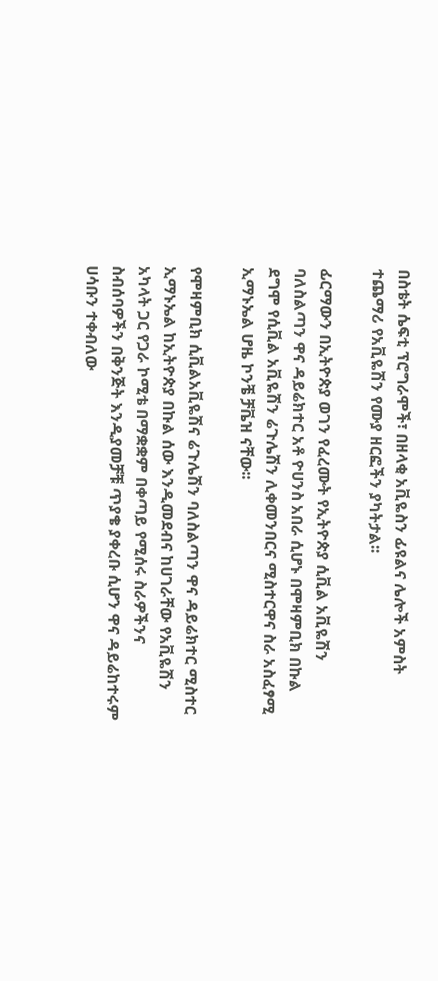በስቴት ሴፍቲ ፕሮግራሞች፣ በዘላቂ አቪዬስን ፊዩልና ሌሎች አምስት ተጨማሪ የአቪዬሽን የሙያ ዘርፎችን ያካትታል፡፡

ፊርማውን በኢትዮጵያ ወገን የፈረሙት የኢትዮጵያ ሲቪል አቪዬሽን ባለስልጣን ዋና ዳይሬክተር አቶ ዮሀንስ አበራ ሲሆኑ በሞዛምቢክ በኩል ደግሞ የሲቪል አቪዬሽን ሬጉሌሽን ሊቀመንበርና ሚስተርዋና ስራ አስፈፃሚ ኢማኑኤል ሆዜ ኮንቼ ቻቬዝ ናቸው፡፡

የሞዛምቢክ ሲቪልአቪዬሽና ሬጉሌሽን ባለስልጣን ዋና ዳይሬክተር ሚስተር ኢማኑኤል ከኢትዮጵያ በኩል ሰው እንዲመደብና ከሀገራቸው የአቪዬሽን አካላት ጋር የጋራ ኮሚቴ በማቋቋም በቀጣይ የሚሰሩ ስራዎችንና ስብሰባዎችን በቅንጅት እንዲያመቻቹ ጥያቄ ያቀረቡ ሲሆን ዋና ዳይሬከተሩም ሀሳቡን ተቀብለው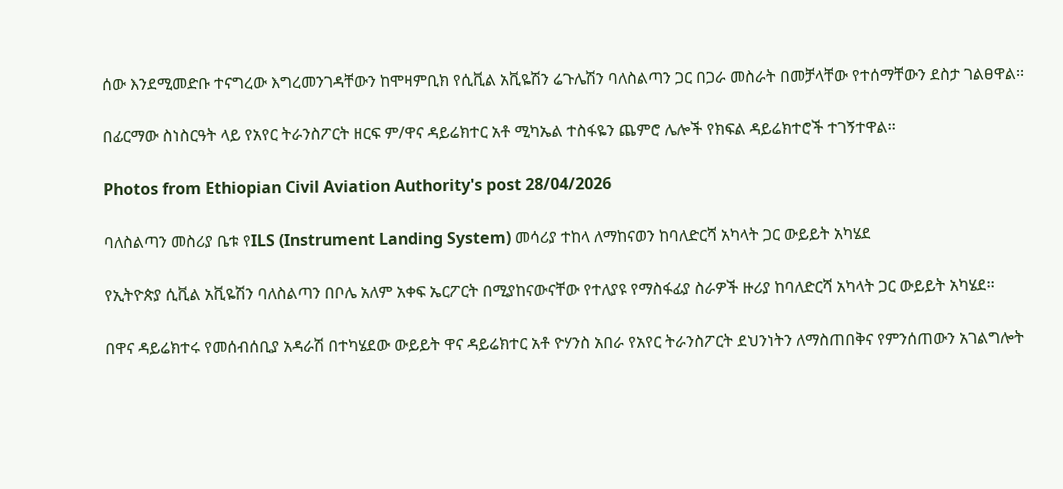ሰው እንደሚመድቡ ተናግረው እግረመንገዳቸውን ከሞዛምቢክ የሲቪል አቪዬሽን ሬጉሌሽን ባለስልጣን ጋር በጋራ መስራት በመቻላቸው የተሰማቸውን ደስታ ገልፀዋል፡፡

በፊርማው ስነስርዓት ላይ የአየር ትራንስፖርት ዘርፍ ም/ዋና ዳይሬክተር አቶ ሚካኤል ተስፋዬን ጨምሮ ሌሎች የክፍል ዳይሬክተሮች ተገኝተዋል፡፡

Photos from Ethiopian Civil Aviation Authority's post 28/04/2026

ባለስልጣን መስሪያ ቤቱ የILS (Instrument Landing System) መሳሪያ ተከላ ለማከናወን ከባለድርሻ አካላት ጋር ውይይት አካሄደ

የኢትዮጵያ ሲቪል አቪዬሽን ባለስልጣን በቦሌ አለም አቀፍ ኤርፖርት በሚያከናውናቸው የተለያዩ የማስፋፊያ ስራዎች ዙሪያ ከባለድርሻ አካላት ጋር ውይይት አካሄደ፡፡

በዋና ዳይሬክተሩ የመሰብሰቢያ አዳራሽ በተካሄደው ውይይት ዋና ዳይሬክተር አቶ ዮሃንስ አበራ የአየር ትራንስፖርት ደህንነትን ለማስጠበቅና የምንሰጠውን አገልግሎት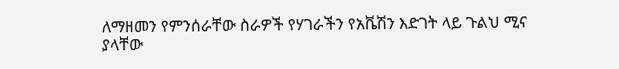ለማዘመን የምንሰራቸው ስራዎች የሃገራችን የአቬሽን እድገት ላይ ጉልህ ሚና ያላቸው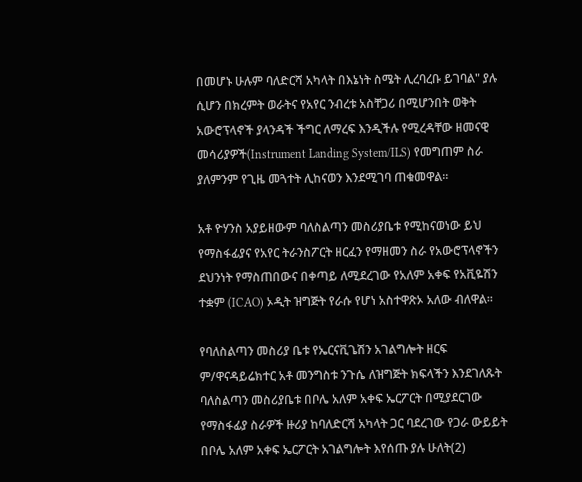በመሆኑ ሁሉም ባለድርሻ አካላት በእኔነት ስሜት ሊረባረቡ ይገባል" ያሉ ሲሆን በክረምት ወራትና የአየር ንብረቱ አስቸጋሪ በሚሆንበት ወቅት አውሮፕላኖች ያላንዳች ችግር ለማረፍ እንዲችሉ የሚረዳቸው ዘመናዊ መሳሪያዎች(Instrument Landing System/ILS) የመግጠም ስራ ያለምንም የጊዜ መጓተት ሊከናወን እንደሚገባ ጠቁመዋል፡፡

አቶ ዮሃንስ አያይዘውም ባለስልጣን መስሪያቤቱ የሚከናወነው ይህ የማስፋፊያና የአየር ትራንስፖርት ዘርፈን የማዘመን ስራ የአውሮፕላኖችን ደህንነት የማስጠበውና በቀጣይ ለሚደረገው የአለም አቀፍ የአቪዬሽን ተቋም (ICAO) ኦዲት ዝግጅት የራሱ የሆነ አስተዋጽኦ አለው ብለዋል፡፡

የባለስልጣን መስሪያ ቤቱ የኤርናቪጌሽን አገልግሎት ዘርፍ ም/ዋናዳይሬክተር አቶ መንግስቱ ንጉሴ ለዝግጅት ክፍላችን እንደገለጹት ባለስልጣን መስሪያቤቱ በቦሌ አለም አቀፍ ኤርፖርት በሚያደርገው የማስፋፊያ ስራዎች ዙሪያ ከባለድርሻ አካላት ጋር ባደረገው የጋራ ውይይት በቦሌ አለም አቀፍ ኤርፖርት አገልግሎት እየሰጡ ያሉ ሁለት(2)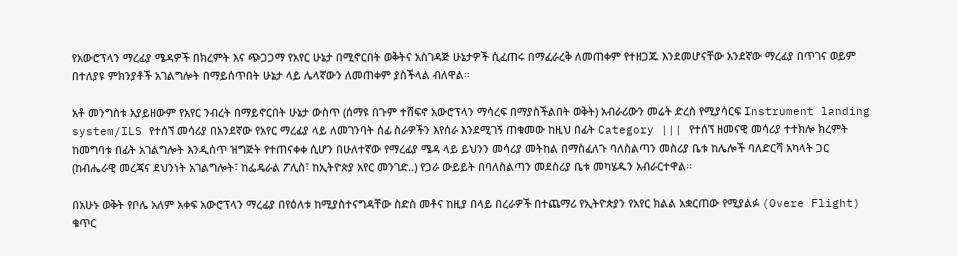የአውሮፕላን ማረፊያ ሜዳዎች በክረምት እና ጭጋጋማ የአየር ሁኔታ በሚኖርበት ወቅትና አስገዳጅ ሁኔታዎች ሲፈጠሩ በማፈራረቅ ለመጠቀም የተዘጋጁ እንደመሆናቸው አንደኛው ማረፊያ በጥገና ወይም በተለያዩ ምክንያቶች አገልግሎት በማይሰጥበት ሁኔታ ላይ ሌላኛውን ለመጠቀም ያስችላል ብለዋል፡፡

አቶ መንግስቱ አያይዘውም የአየር ንብረት በማይኖርበት ሁኔታ ውስጥ (ሰማዩ በጉም ተሸፍኖ አውሮፕላን ማሳረፍ በማያስችልበት ወቅት) አብራሪውን መሬት ድረስ የሚያሳርፍ Instrument landing system/ILS የተሰኘ መሳሪያ በአንደኛው የአየር ማረፊያ ላይ ለመገንባት ሰፊ ስራዎችን እየሰራ እንደሚገኝ ጠቁመው ከዚህ በፊት Category ||| የተሰኘ ዘመናዊ መሳሪያ ተተክሎ ክረምት ከመግባቱ በፊት አገልግሎት እንዲሰጥ ዝግጅት የተጠናቀቀ ሲሆን በሁለተኛው የማረፊያ ሜዳ ላይ ይህንን መሳሪያ መትከል በማስፈለጉ ባለስልጣን መስሪያ ቤቱ ከሌሎች ባለድርሻ አካላት ጋር (ከብሔራዊ መረጃና ደህንነት አገልግሎት፣ ከፌዴራል ፖሊስ፣ ከኢትዮጵያ አየር መንገድ..) የጋራ ውይይት በባለስልጣን መደስሪያ ቤቱ መካሄዱን አብራርተዋል፡፡

በአሁኑ ወቅት የቦሌ አለም አቀፍ አውሮፕላን ማረፊያ በየዕለቱ ከሚያስተናግዳቸው ስድስ መቶና ከዚያ በላይ በረራዎች በተጨማሪ የኢትዮጵያን የአየር ክልል አቋርጠው የሚያልፉ (Overe Flight) ቁጥር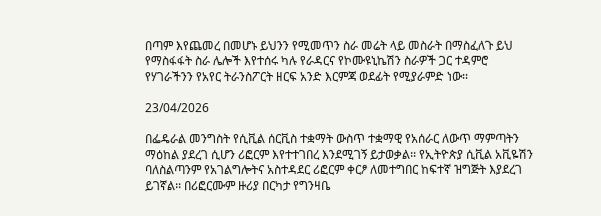በጣም እየጨመረ በመሆኑ ይህንን የሚመጥን ስራ መሬት ላይ መስራት በማስፈለጉ ይህ የማስፋፋት ስራ ሌሎች እየተሰሩ ካሉ የራዳርና የኮሙዩኒኬሽን ስራዎች ጋር ተዳምሮ የሃገራችንን የአየር ትራንስፖርት ዘርፍ አንድ እርምጃ ወደፊት የሚያራምድ ነው፡፡

23/04/2026

በፌዴራል መንግስት የሲቪል ሰርቪስ ተቋማት ውስጥ ተቋማዊ የአሰራር ለውጥ ማምጣትን ማዕከል ያደረገ ሲሆን ሪፎርም እየተተገበረ እንደሚገኝ ይታወቃል፡፡ የኢትዮጵያ ሲቪል አቪዬሽን ባለስልጣንም የአገልግሎትና አስተዳደር ሪፎርም ቀርፆ ለመተግበር ከፍተኛ ዝግጅት እያደረገ ይገኛል፡፡ በሪፎርሙም ዙሪያ በርካታ የግንዛቤ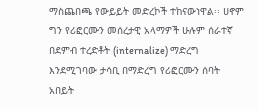ማስጨበጫ የውይይት መድረኮች ተከናውነዋል፡፡ ሀኖም ግን የሪፎርሙን መሰረታዊ አላማዎች ሁሉም ሰራተኛ በደምብ ተረድቶት (internalize) ማድረግ እንደሚገባው ታሳቢ በማድረግ የሪፎርሙን ሰባት አበይት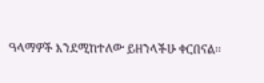ዓላማዎች እንደሚከተለው ይዘንላችሁ ቀርበናል፡፡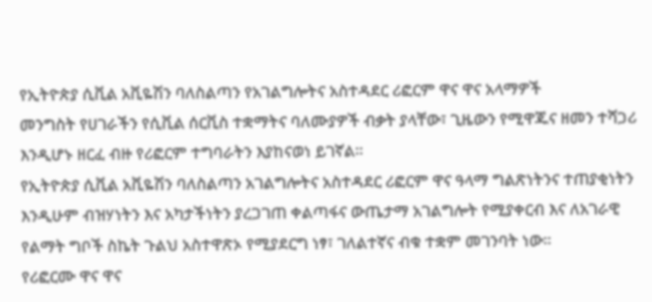የኢትዮጵያ ሲቪል አቪዬሽን ባለስልጣን የአገልግሎትና አስተዳደር ሪፎርም ዋና ዋና አላማዎች
መንግስት የሀገራችን የሲቪል ሰርቪስ ተቋማትና ባለሙያዎች ብቃት ያላቸው፣ ጊዜውን የሚዋጁና ዘመን ተሻጋሪ እንዲሆኑ ዘርፈ ብዙ የሪፎርም ተግባራትን እያከናወነ ይገኛል።
የኢትዮጵያ ሲቪል አቪዬሽን ባለስልጣን አገልግሎትና አስተዳደር ሪፎርም ዋና ዓላማ ግልጽነትንና ተጠያቂነትን እንዲሁም ብዝሃነትን እና አካታችነትን ያረጋገጠ ቀልጣፋና ውጤታማ አገልግሎት የሚያቀርብ እና ለአገራዊ የልማት ግቦች ስኬት ጉልህ አስተዋጽኦ የሚያደርግ ነፃ፣ ገለልተኛና ብቁ ተቋም መገንባት ነው፡፡
የሪፎርሙ ዋና ዋና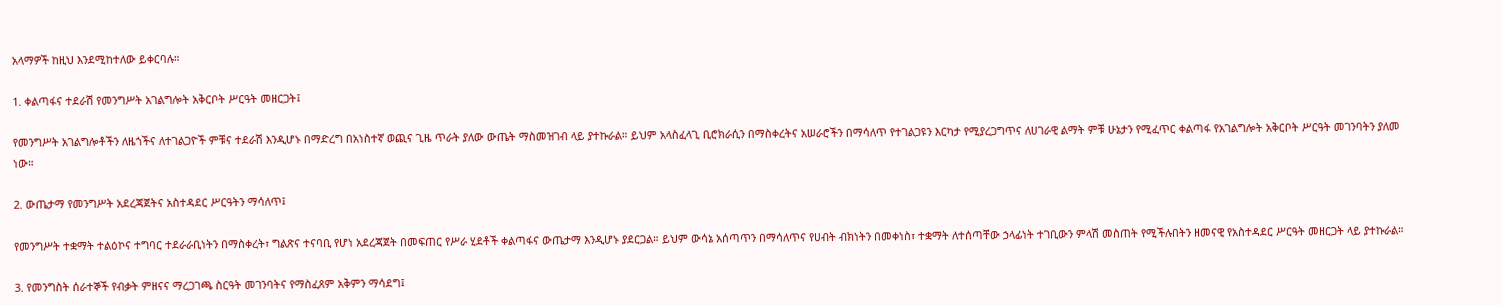አላማዎች ከዚህ እንደሚከተለው ይቀርባሉ።

1. ቀልጣፋና ተደራሽ የመንግሥት አገልግሎት አቅርቦት ሥርዓት መዘርጋት፤

የመንግሥት አገልግሎቶችን ለዜጎችና ለተገልጋዮች ምቹና ተደራሽ እንዲሆኑ በማድረግ በአነስተኛ ወጪና ጊዜ ጥራት ያለው ውጤት ማስመዝገብ ላይ ያተኩራል። ይህም አላስፈላጊ ቢሮክራሲን በማስቀረትና አሠራሮችን በማሳለጥ የተገልጋዩን እርካታ የሚያረጋግጥና ለሀገራዊ ልማት ምቹ ሁኔታን የሚፈጥር ቀልጣፋ የአገልግሎት አቅርቦት ሥርዓት መገንባትን ያለመ ነው።

2. ውጤታማ የመንግሥት አደረጃጀትና አስተዳደር ሥርዓትን ማሳለጥ፤

የመንግሥት ተቋማት ተልዕኮና ተግባር ተደራራቢነትን በማስቀረት፣ ግልጽና ተናባቢ የሆነ አደረጃጀት በመፍጠር የሥራ ሂደቶች ቀልጣፋና ውጤታማ እንዲሆኑ ያደርጋል። ይህም ውሳኔ አሰጣጥን በማሳለጥና የሀብት ብክነትን በመቀነስ፣ ተቋማት ለተሰጣቸው ኃላፊነት ተገቢውን ምላሽ መስጠት የሚችሉበትን ዘመናዊ የአስተዳደር ሥርዓት መዘርጋት ላይ ያተኩራል።

3. የመንግስት ሰራተኞች የብቃት ምዘናና ማረጋገጫ ስርዓት መገንባትና የማስፈጸም አቅምን ማሳደግ፤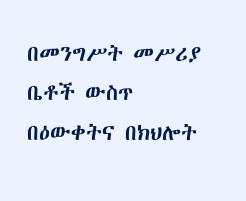በመንግሥት መሥሪያ ቤቶች ውስጥ በዕውቀትና በክህሎት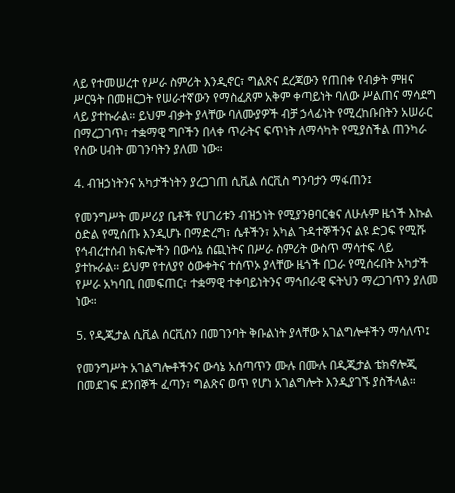ላይ የተመሠረተ የሥራ ስምሪት እንዲኖር፣ ግልጽና ደረጃውን የጠበቀ የብቃት ምዘና ሥርዓት በመዘርጋት የሠራተኛውን የማስፈጸም አቅም ቀጣይነት ባለው ሥልጠና ማሳደግ ላይ ያተኩራል። ይህም ብቃት ያላቸው ባለሙያዎች ብቻ ኃላፊነት የሚረከቡበትን አሠራር በማረጋገጥ፣ ተቋማዊ ግቦችን በላቀ ጥራትና ፍጥነት ለማሳካት የሚያስችል ጠንካራ የሰው ሀብት መገንባትን ያለመ ነው።

4. ብዝኃነትንና አካታችነትን ያረጋገጠ ሲቪል ሰርቪስ ግንባታን ማፋጠን፤

የመንግሥት መሥሪያ ቤቶች የሀገሪቱን ብዝኃነት የሚያንፀባርቁና ለሁሉም ዜጎች እኩል ዕድል የሚሰጡ እንዲሆኑ በማድረግ፣ ሴቶችን፣ አካል ጉዳተኞችንና ልዩ ድጋፍ የሚሹ የኅብረተሰብ ክፍሎችን በውሳኔ ሰጪነትና በሥራ ስምሪት ውስጥ ማሳተፍ ላይ ያተኩራል። ይህም የተለያየ ዕውቀትና ተሰጥኦ ያላቸው ዜጎች በጋራ የሚሰሩበት አካታች የሥራ አካባቢ በመፍጠር፣ ተቋማዊ ተቀባይነትንና ማኅበራዊ ፍትህን ማረጋገጥን ያለመ ነው።

5. የዲጂታል ሲቪል ሰርቪስን በመገንባት ቅቡልነት ያላቸው አገልግሎቶችን ማሳለጥ፤

የመንግሥት አገልግሎቶችንና ውሳኔ አሰጣጥን ሙሉ በሙሉ በዲጂታል ቴክኖሎጂ በመደገፍ ደንበኞች ፈጣን፣ ግልጽና ወጥ የሆነ አገልግሎት እንዲያገኙ ያስችላል።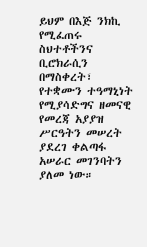ይህም በእጅ ንክኪ የሚፈጠሩ ስህተቶችንና ቢሮክራሲን በማስቀረት፣ የተቋሙን ተዓማኒነት የሚያሳድግና ዘመናዊ የመረጃ አያያዝ ሥርዓትን መሠረት ያደረገ ቀልጣፋ አሠራር መገንባትን ያለመ ነው።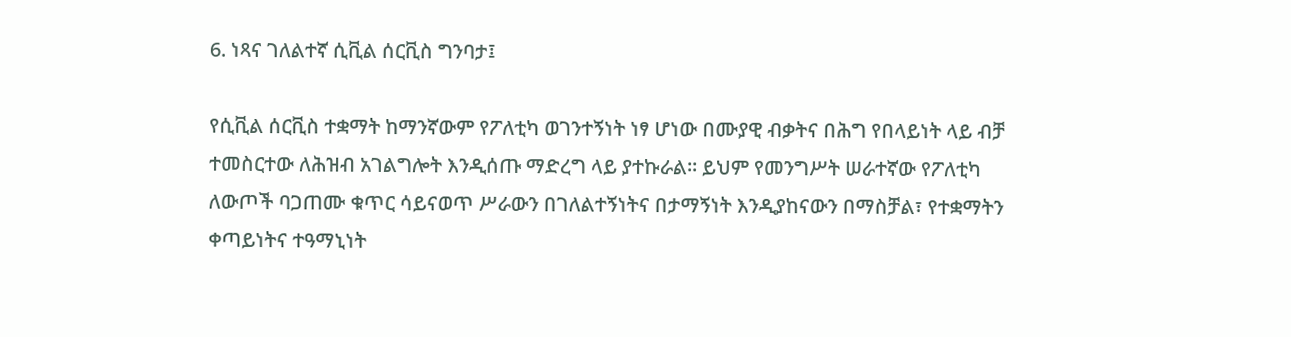6. ነጻና ገለልተኛ ሲቪል ሰርቪስ ግንባታ፤

የሲቪል ሰርቪስ ተቋማት ከማንኛውም የፖለቲካ ወገንተኝነት ነፃ ሆነው በሙያዊ ብቃትና በሕግ የበላይነት ላይ ብቻ ተመስርተው ለሕዝብ አገልግሎት እንዲሰጡ ማድረግ ላይ ያተኩራል። ይህም የመንግሥት ሠራተኛው የፖለቲካ ለውጦች ባጋጠሙ ቁጥር ሳይናወጥ ሥራውን በገለልተኝነትና በታማኝነት እንዲያከናውን በማስቻል፣ የተቋማትን ቀጣይነትና ተዓማኒነት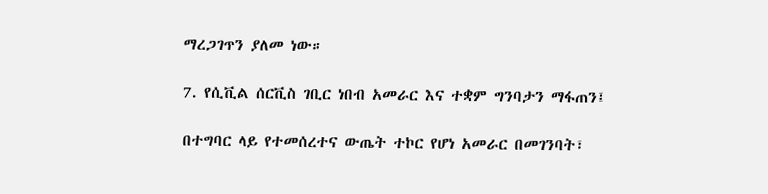ማረጋገጥን ያለመ ነው።

7. የሲቪል ሰርቪስ ገቢር ነበብ አመራር እና ተቋም ግንባታን ማፋጠን፤

በተግባር ላይ የተመሰረተና ውጤት ተኮር የሆነ አመራር በመገንባት፣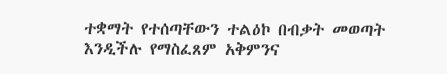ተቋማት የተሰጣቸውን ተልዕኮ በብቃት መወጣት እንዲችሉ የማስፈጸም አቅምንና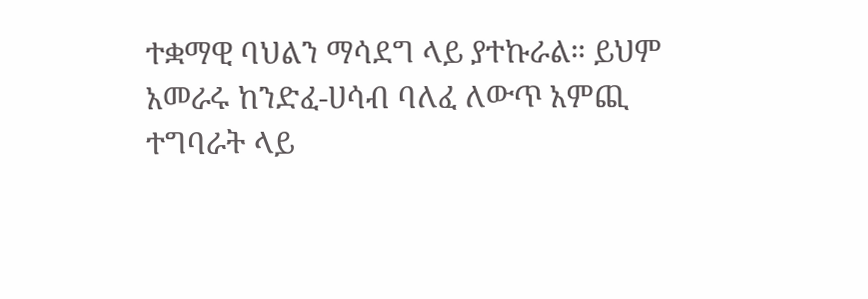ተቋማዊ ባህልን ማሳደግ ላይ ያተኩራል። ይህም አመራሩ ከንድፈ-ሀሳብ ባለፈ ለውጥ አምጪ ተግባራት ላይ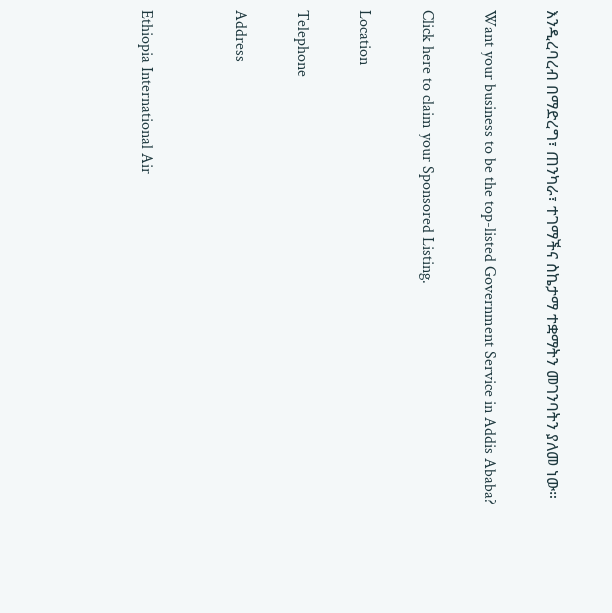እንዲረባረብ በማድረግ፣ ጠንካራ፣ ተገማችና ስኬታማ ተቋማትን መገንባትን ያለመ ነው።

Want your business to be the top-listed Government Service in Addis Ababa?

Click here to claim your Sponsored Listing.

Location

Telephone

Address


Ethiopia International Air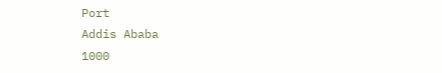Port
Addis Ababa
1000